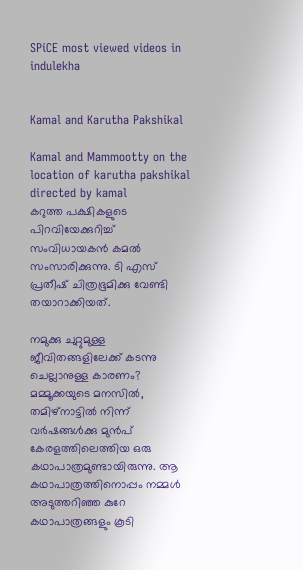SPiCE most viewed videos in indulekha


Kamal and Karutha Pakshikal

Kamal and Mammootty on the location of karutha pakshikal  directed by kamal
കറുത്ത പക്ഷികളുടെ പിറവിയേക്കുറിച്ച് സംവിധായകന്‍ കമല്‍ സംസാരിക്കുന്നു. ടി എസ് പ്രതീഷ് ചിത്രഭൂമിക്കു വേണ്ടി തയാറാക്കിയത്.

നമുക്കു ചുറ്റുമുള്ള ജീവിതങ്ങളിലേക്ക് കടന്നു ചെല്ലാനുള്ള കാരണം?
മമ്മൂക്കയുടെ മനസില്‍, തമിഴ്‌നാട്ടില്‍ നിന്ന്‌ വര്‍ഷങ്ങള്‍ക്കു മുന്‍പ് കേരളത്തിലെത്തിയ ഒരു കഥാപാത്രമുണ്ടായിരുന്നു. ആ കഥാപാത്രത്തിനൊപ്പം നമ്മള്‍ അടുത്തറിഞ്ഞ കുറേ കഥാപാത്രങ്ങളും കൂടി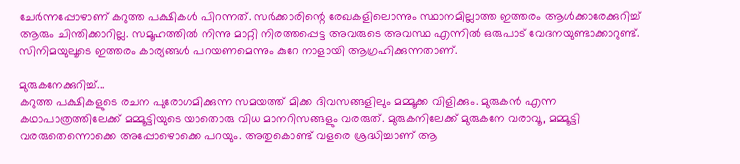ചേര്‍ന്നപ്പോഴാണ് കറുത്ത പക്ഷികള്‍ പിറന്നത്. സര്‍ക്കാരിന്റെ രേഖകളിലൊന്നും സ്ഥാനമില്ലാത്ത ഇത്തരം ആള്‍ക്കാരേക്കുറിച്ച് ആരും ചിന്തിക്കാറില്ല. സമൂഹത്തില്‍ നിന്നു മാറ്റി നിരത്തപ്പെട്ട അവരുടെ അവസ്ഥ എന്നില്‍ ഒരുപാട് വേദനയുണ്ടാക്കാറുണ്ട്. സിനിമയുലൂടെ ഇത്തരം കാര്യങ്ങള്‍ പറയണമെന്നും കുറേ നാളായി ആഗ്രഹിക്കുന്നതാണ്.

മുരുകനേക്കുറിച്ച്...
കറുത്ത പക്ഷികളുടെ രചന പുരോഗമിക്കുന്ന സമയത്ത് മിക്ക ദിവസങ്ങളിലും മമ്മൂക്ക വിളിക്കും. മുരുകന്‍ എന്ന കഥാപാത്രത്തിലേക്ക് മമ്മൂട്ടിയുടെ യാതൊരു വിധ മാനറിസങ്ങളും വരരുത്. മുരുകനിലേക്ക് മുരുകനേ വരാവൂ, മമ്മൂട്ടി വരരുതെന്നൊക്കെ അപ്പോഴൊക്കെ പറയും. അതുകൊണ്ട് വളരെ ശ്രദ്ധിച്ചാണ് ആ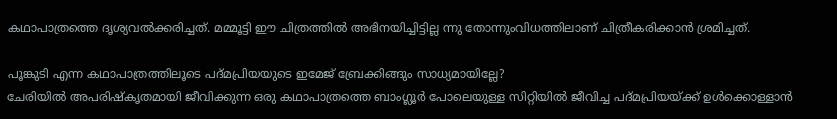കഥാപാത്രത്തെ ദൃശ്യവല്‍ക്കരിച്ചത്. മമ്മൂട്ടി ഈ ചിത്രത്തില്‍ അഭിനയിച്ചിട്ടില്ല ന്നു തോന്നുംവിധത്തിലാണ് ചിത്രീകരിക്കാന്‍ ശ്രമിച്ചത്.

പൂങ്കുടി എന്ന കഥാപാത്രത്തിലൂടെ പദ്മപ്രിയയുടെ ഇമേജ് ബ്രേക്കിങ്ങും സാധ്യമായില്ലേ?
ചേരിയില്‍ അപരിഷ്‌കൃതമായി ജീവിക്കുന്ന ഒരു കഥാപാത്രത്തെ ബാംഗ്ലൂര്‍ പോലെയുള്ള സിറ്റിയില്‍ ജീവിച്ച പദ്മപ്രിയയ്ക്ക് ഉള്‍ക്കൊള്ളാന്‍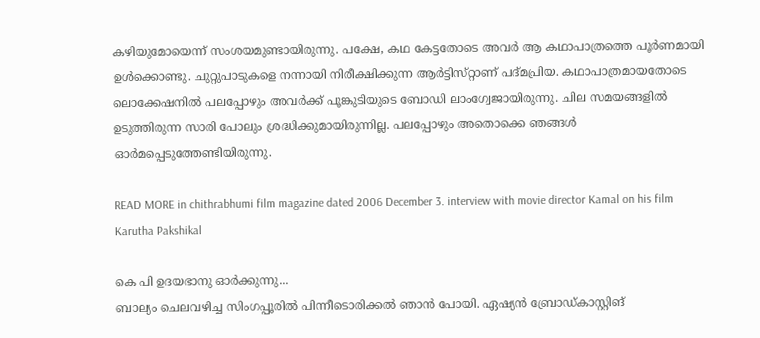കഴിയുമോയെന്ന് സംശയമുണ്ടായിരുന്നു. പക്ഷേ, കഥ കേട്ടതോടെ അവര്‍ ആ കഥാപാത്രത്തെ പൂര്‍ണമായി ഉള്‍ക്കൊണ്ടു. ചുറ്റുപാടുകളെ നന്നായി നിരീക്ഷിക്കുന്ന ആര്‍ട്ടിസ്‌റ്റാണ് പദ്മപ്രിയ. കഥാപാത്രമായതോടെ ലൊക്കേഷനില്‍ പലപ്പോഴും അവര്‍ക്ക് പൂങ്കുടിയുടെ ബോഡി ലാംഗ്വേജായിരുന്നു. ചില സമയങ്ങളില്‍ ഉടുത്തിരുന്ന സാരി പോലും ശ്രദ്ധിക്കുമായിരുന്നില്ല. പലപ്പോഴും അതൊക്കെ ഞങ്ങള്‍ ഓര്‍മപ്പെടുത്തേണ്ടിയിരുന്നു.

READ MORE in chithrabhumi film magazine dated 2006 December 3. interview with movie director Kamal on his film Karutha Pakshikal

കെ പി ഉദയഭാനു ഓര്‍ക്കുന്നു...
ബാല്യം ചെലവഴിച്ച സിംഗപ്പൂരില്‍ പിന്നീടൊരിക്കല്‍ ഞാന്‍ പോയി. ഏഷ്യന്‍ ബ്രോഡ്‌കാസ്റ്റിങ്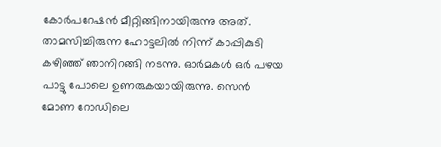കോര്‍പറേഷന്‍ മീറ്റിങ്ങിനായിരുന്നു അത്. താമസിച്ചിരുന്ന ഹോട്ടലില്‍ നിന്ന് കാപ്പികുടി കഴിഞ്ഞ് ഞാനിറങ്ങി നടന്നു. ഓര്‍മകള്‍ ഒര്‍ പഴയ പാട്ടു പോലെ ഉണരുകയായിരുന്നു. സെന്‍ മോണ റോഡിലെ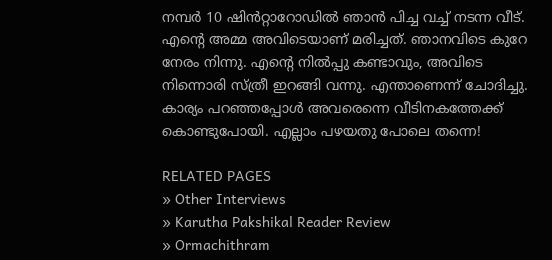നമ്പര്‍ 10 ഷിന്‍‌റ്റാറോഡില്‍ ഞാന്‍ പിച്ച വച്ച് നടന്ന വീട്. എന്റെ അമ്മ അവിടെയാണ് മരിച്ചത്. ഞാനവിടെ കുറേ നേരം നിന്നു. എന്റെ നില്‍പ്പു കണ്ടാവും, അവിടെ നിന്നൊരി സ്ത്രീ ഇറങ്ങി വന്നു. എന്താണെന്ന് ചോദിച്ചു. കാര്യം പറഞ്ഞപ്പോള്‍ അവരെന്നെ വീടിനകത്തേക്ക് കൊണ്ടുപോയി. എല്ലാം പഴയതു പോലെ തന്നെ!

RELATED PAGES
» Other Interviews
» Karutha Pakshikal Reader Review
» Ormachithram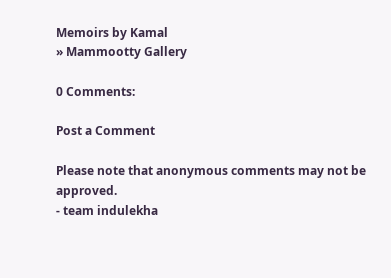Memoirs by Kamal
» Mammootty Gallery

0 Comments:

Post a Comment

Please note that anonymous comments may not be approved.
- team indulekha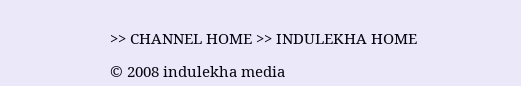>> CHANNEL HOME >> INDULEKHA HOME

© 2008 indulekha media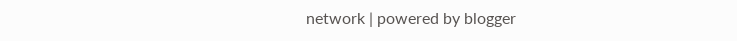network | powered by blogger